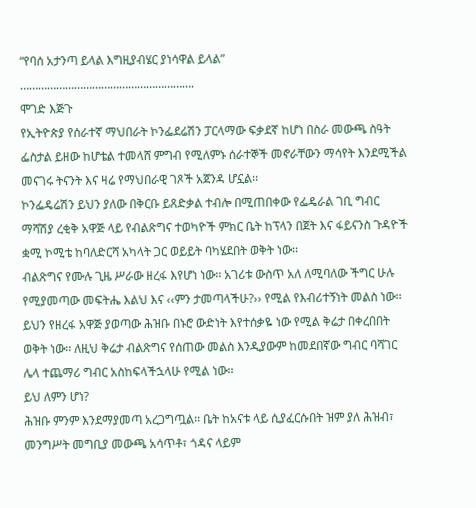“የባሰ አታንጣ ይላል እግዚያብሄር ያነሳዋል ይላል”
………………………………………………….
ሞገድ እጅጉ
የኢትዮጵያ የሰራተኛ ማህበራት ኮንፌደሬሽን ፓርላማው ፍቃደኛ ከሆነ በስራ መውጫ ስዓት ፌስታል ይዘው ከሆቴል ተመላሸ ምግብ የሚለምኑ ሰራተኞች መኖራቸውን ማሳየት እንደሚችል መናገሩ ትናንት እና ዛሬ የማህበራዊ ገጾች አጀንዳ ሆኗል፡፡
ኮንፌዴሬሽን ይህን ያለው በቅርቡ ይጸድቃል ተብሎ በሚጠበቀው የፌዴራል ገቢ ግብር ማሻሽያ ረቂቅ አዋጅ ላይ የብልጽግና ተወካዮች ምክር ቤት ከፕላን በጀት እና ፋይናንስ ጉዳዮች ቋሚ ኮሚቴ ከባለድርሻ አካላት ጋር ወይይት ባካሄደበት ወቅት ነው፡፡
ብልጽግና የሙሉ ጊዜ ሥራው ዘረፋ እየሆነ ነው፡፡ አገሪቱ ውስጥ አለ ለሚባለው ችግር ሁሉ የሚያመጣው መፍትሔ እልህ እና ‹‹ምን ታመጣላችሁ?›› የሚል የእብሪተኝነት መልስ ነው፡፡ ይህን የዘረፋ አዋጅ ያወጣው ሕዝቡ በኑሮ ውድነት እየተሰቃዬ ነው የሚል ቅሬታ በቀረበበት ወቅት ነው፡፡ ለዚህ ቅሬታ ብልጽግና የሰጠው መልስ እንዲያውም ከመደበኛው ግብር ባሻገር ሌላ ተጨማሪ ግብር አስከፍላችኋላሁ የሚል ነው፡፡
ይህ ለምን ሆነ?
ሕዝቡ ምንም እንደማያመጣ አረጋግጧል፡፡ ቤት ከአናቱ ላይ ሲያፈርሱበት ዝም ያለ ሕዝብ፣ መንግሥት መግቢያ መውጫ አሳጥቶ፣ ጎዳና ላይም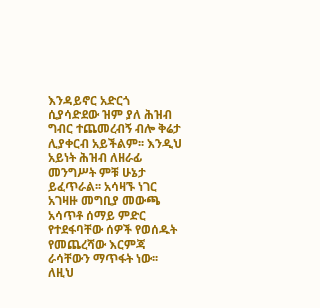እንዳይኖር አድርጎ ሲያሳድደው ዝም ያለ ሕዝብ ግብር ተጨመረብኝ ብሎ ቅሬታ ሊያቀርብ አይችልም፡፡ እንዲህ አይነት ሕዝብ ለዘራፊ መንግሥት ምቹ ሁኔታ ይፈጥራል፡፡ አሳዛኙ ነገር አገዛዙ መግቢያ መውጫ አሳጥቶ ሰማይ ምድር የተደፋባቸው ሰዎች የወሰዱት የመጨረሻው እርምጃ ራሳቸውን ማጥፋት ነው፡፡ ለዚህ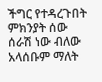ችግር የተዳረጉበት ምክንያት ሰው ሰራሽ ነው ብለው አላሰቡም ማለት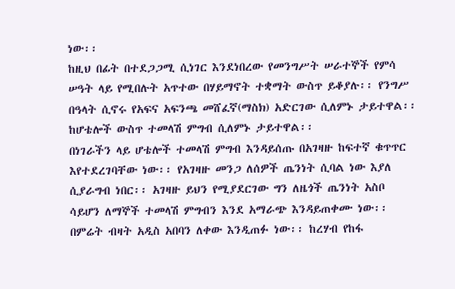ነው፡፡
ከዚህ በፊት በተደጋጋሚ ሲነገር እንደነበረው የመንግሥት ሠራተኞች የምሳ ሠዓት ላይ የሚበሉት አጥተው በሃይማኖት ተቋማት ውስጥ ይቆያሉ፡፡ የንግሥ በዓላት ሲኖሩ የአፍና አፍንጫ መሸፈኛ(ማስክ) አድርገው ሲለምኑ ታይተዋል፡፡ ከሆቴሎች ውስጥ ተመላሽ ምግብ ሲለምኑ ታይተዋል፡፡
በነገራችን ላይ ሆቴሎች ተመላሽ ምግብ እንዳይሰጡ በአገዛዙ ከፍተኛ ቁጥጥር እየተደረገባቸው ነው፡፡ የአገዛዙ መንጋ ለሰዎች ጤንነት ሲባል ነው እያለ ሲያራግብ ነበር፡፡ አገዛዙ ይህን የሚያደርገው ግን ለዜጎች ጤንነት አስቦ ሳይሆን ለማኞች ተመላሽ ምግብን እንደ አማራጭ እንዳይጠቀሙ ነው፡፡ በምሬት ብዛት አዲስ አበባን ለቀው እንዲጠፉ ነው፡፡ ከረሃብ የከፋ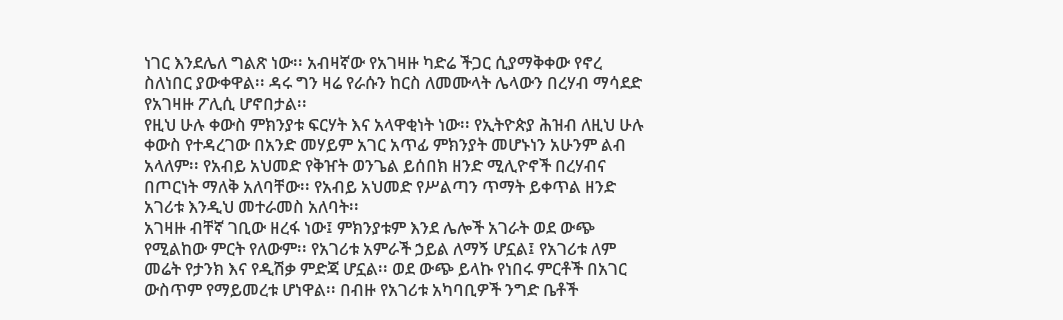ነገር እንደሌለ ግልጽ ነው፡፡ አብዛኛው የአገዛዙ ካድሬ ችጋር ሲያማቅቀው የኖረ ስለነበር ያውቀዋል፡፡ ዳሩ ግን ዛሬ የራሱን ከርስ ለመሙላት ሌላውን በረሃብ ማሳደድ የአገዛዙ ፖሊሲ ሆኖበታል፡፡
የዚህ ሁሉ ቀውስ ምክንያቱ ፍርሃት እና አላዋቂነት ነው፡፡ የኢትዮጵያ ሕዝብ ለዚህ ሁሉ ቀውስ የተዳረገው በአንድ መሃይም አገር አጥፊ ምክንያት መሆኑነን አሁንም ልብ አላለም፡፡ የአብይ አህመድ የቅዠት ወንጌል ይሰበክ ዘንድ ሚሊዮኖች በረሃብና በጦርነት ማለቅ አለባቸው፡፡ የአብይ አህመድ የሥልጣን ጥማት ይቀጥል ዘንድ አገሪቱ እንዲህ መተራመስ አለባት፡፡
አገዛዙ ብቸኛ ገቢው ዘረፋ ነው፤ ምክንያቱም እንደ ሌሎች አገራት ወደ ውጭ የሚልከው ምርት የለውም፡፡ የአገሪቱ አምራች ኃይል ለማኝ ሆኗል፤ የአገሪቱ ለም መሬት የታንክ እና የዲሽቃ ምድጃ ሆኗል፡፡ ወደ ውጭ ይላኩ የነበሩ ምርቶች በአገር ውስጥም የማይመረቱ ሆነዋል፡፡ በብዙ የአገሪቱ አካባቢዎች ንግድ ቤቶች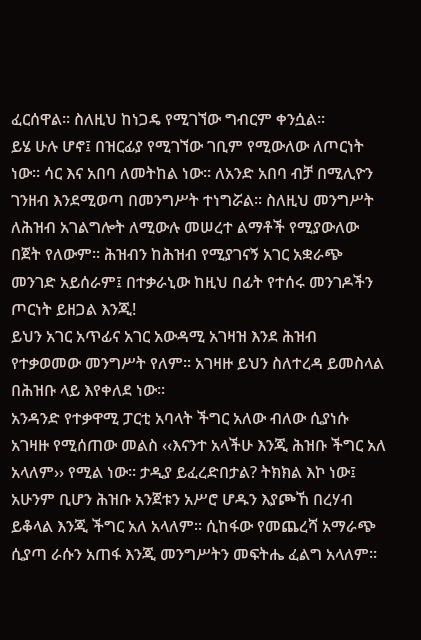ፈርሰዋል፡፡ ስለዚህ ከነጋዴ የሚገኘው ግብርም ቀንሷል፡፡
ይሄ ሁሉ ሆኖ፤ በዝርፊያ የሚገኘው ገቢም የሚውለው ለጦርነት ነው፡፡ ሳር እና አበባ ለመትከል ነው፡፡ ለአንድ አበባ ብቻ በሚሊዮን ገንዘብ እንደሚወጣ በመንግሥት ተነግሯል፡፡ ስለዚህ መንግሥት ለሕዝብ አገልግሎት ለሚውሉ መሠረተ ልማቶች የሚያውለው በጀት የለውም፡፡ ሕዝብን ከሕዝብ የሚያገናኝ አገር አቋራጭ መንገድ አይሰራም፤ በተቃራኒው ከዚህ በፊት የተሰሩ መንገዶችን ጦርነት ይዘጋል እንጂ!
ይህን አገር አጥፊና አገር አውዳሚ አገዛዝ እንደ ሕዝብ የተቃወመው መንግሥት የለም፡፡ አገዛዙ ይህን ስለተረዳ ይመስላል በሕዝቡ ላይ እየቀለደ ነው፡፡
አንዳንድ የተቃዋሚ ፓርቲ አባላት ችግር አለው ብለው ሲያነሱ አገዛዙ የሚሰጠው መልስ ‹‹እናንተ አላችሁ እንጂ ሕዝቡ ችግር አለ አላለም›› የሚል ነው፡፡ ታዲያ ይፈረድበታል? ትክክል እኮ ነው፤ አሁንም ቢሆን ሕዝቡ አንጀቱን አሥሮ ሆዱን እያጮኸ በረሃብ ይቆላል እንጂ ችግር አለ አላለም፡፡ ሲከፋው የመጨረሻ አማራጭ ሲያጣ ራሱን አጠፋ እንጂ መንግሥትን መፍትሔ ፈልግ አላለም፡፡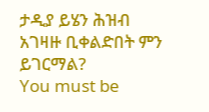ታዲያ ይሄን ሕዝብ አገዛዙ ቢቀልድበት ምን ይገርማል?
You must be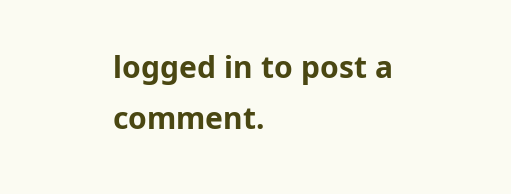logged in to post a comment.